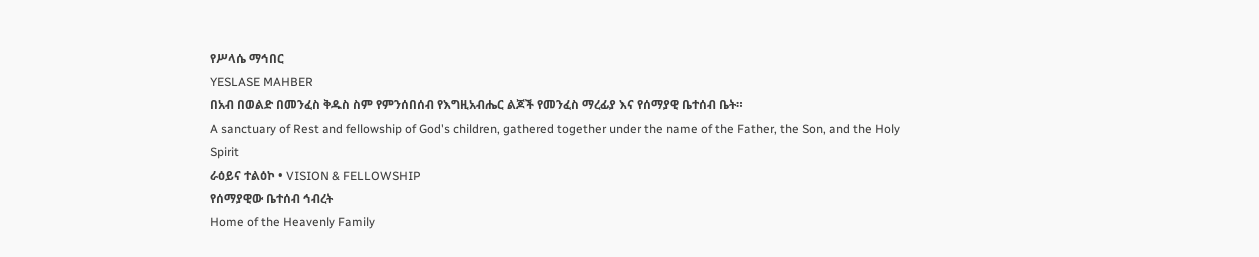የሥላሴ ማኅበር
YESLASE MAHBER
በአብ በወልድ በመንፈስ ቅዱስ ስም የምንሰበሰብ የእግዚአብሔር ልጆች የመንፈስ ማረፊያ እና የሰማያዊ ቤተሰብ ቤት።
A sanctuary of Rest and fellowship of God's children, gathered together under the name of the Father, the Son, and the Holy Spirit
ራዕይና ተልዕኮ • VISION & FELLOWSHIP
የሰማያዊው ቤተሰብ ኅብረት
Home of the Heavenly Family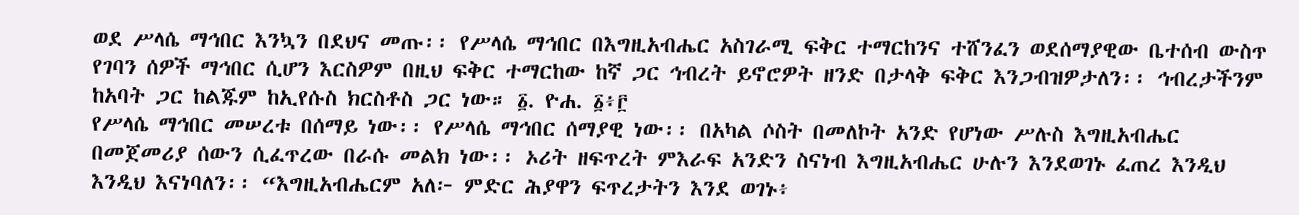ወደ ሥላሴ ማኅበር እንኳን በደህና መጡ፡፡ የሥላሴ ማኅበር በእግዚአብሔር አስገራሚ ፍቅር ተማርከንና ተሸንፈን ወደሰማያዊው ቤተሰብ ውስጥ የገባን ሰዎች ማኅበር ሲሆን እርስዎም በዚህ ፍቅር ተማርከው ከኛ ጋር ኅብረት ይኖሮዎት ዘንድ በታላቅ ፍቅር እንጋብዝዎታለን፡፡ ኅብረታችንም ከአባት ጋር ከልጁም ከኢየሱስ ክርስቶስ ጋር ነው። ፩. ዮሐ. ፩፥፫
የሥላሴ ማኅበር መሠረቱ በሰማይ ነው፡፡ የሥላሴ ማኅበር ሰማያዊ ነው፡፡ በአካል ሶስት በመለኮት አንድ የሆነው ሥሉስ እግዚአብሔር በመጀመሪያ ሰውን ሲፈጥረው በራሱ መልክ ነው፡፡ ኦሪት ዘፍጥረት ምእራፍ አንድን ስናነብ እግዚአብሔር ሁሉን እንደወገኑ ፈጠረ እንዲህ እንዲህ እናነባለን፡፡ “እግዚአብሔርም አለ፦ ምድር ሕያዋን ፍጥረታትን እንደ ወገኑ፥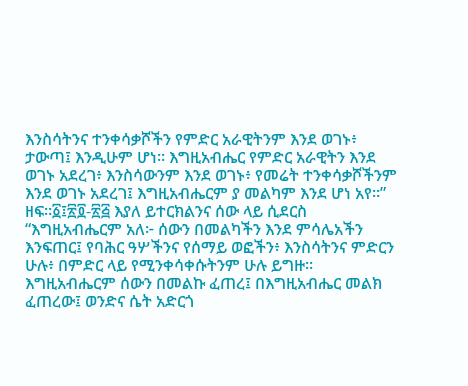እንስሳትንና ተንቀሳቃሾችን የምድር አራዊትንም እንደ ወገኑ፥ ታውጣ፤ እንዲሁም ሆነ። እግዚአብሔር የምድር አራዊትን እንደ ወገኑ አደረገ፥ እንስሳውንም እንደ ወገኑ፥ የመሬት ተንቀሳቃሾችንም እንደ ወገኑ አደረገ፤ እግዚአብሔርም ያ መልካም እንደ ሆነ አየ።” ዘፍ።፩፤፳፬-፳፭ እያለ ይተርክልንና ሰው ላይ ሲደርስ “እግዚአብሔርም አለ፦ ሰውን በመልካችን እንደ ምሳሌአችን እንፍጠር፤ የባሕር ዓሦችንና የሰማይ ወፎችን፥ እንስሳትንና ምድርን ሁሉ፥ በምድር ላይ የሚንቀሳቀሱትንም ሁሉ ይግዙ። እግዚአብሔርም ሰውን በመልኩ ፈጠረ፤ በእግዚአብሔር መልክ ፈጠረው፤ ወንድና ሴት አድርጎ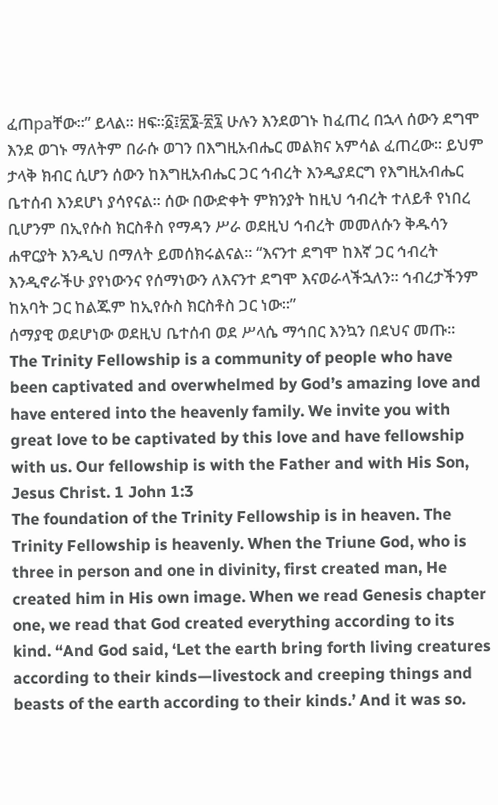ፈጠраቸው።” ይላል፡፡ ዘፍ።፩፤፳፮-፳፯ ሁሉን እንደወገኑ ከፈጠረ በኋላ ሰውን ደግሞ እንደ ወገኑ ማለትም በራሱ ወገን በእግዚአብሔር መልክና አምሳል ፈጠረው፡፡ ይህም ታላቅ ክብር ሲሆን ሰውን ከእግዚአብሔር ጋር ኅብረት እንዲያደርግ የእግዚአብሔር ቤተሰብ እንደሆነ ያሳየናል፡፡ ሰው በውድቀት ምክንያት ከዚህ ኅብረት ተለይቶ የነበረ ቢሆንም በኢየሱስ ክርስቶስ የማዳን ሥራ ወደዚህ ኅብረት መመለሱን ቅዱሳን ሐዋርያት እንዲህ በማለት ይመሰክሩልናል፡፡ “እናንተ ደግሞ ከእኛ ጋር ኅብረት እንዲኖራችሁ ያየነውንና የሰማነውን ለእናንተ ደግሞ እናወራላችኋለን። ኅብረታችንም ከአባት ጋር ከልጁም ከኢየሱስ ክርስቶስ ጋር ነው።”
ሰማያዊ ወደሆነው ወደዚህ ቤተሰብ ወደ ሥላሴ ማኅበር እንኳን በደህና መጡ፡፡
The Trinity Fellowship is a community of people who have been captivated and overwhelmed by God’s amazing love and have entered into the heavenly family. We invite you with great love to be captivated by this love and have fellowship with us. Our fellowship is with the Father and with His Son, Jesus Christ. 1 John 1:3
The foundation of the Trinity Fellowship is in heaven. The Trinity Fellowship is heavenly. When the Triune God, who is three in person and one in divinity, first created man, He created him in His own image. When we read Genesis chapter one, we read that God created everything according to its kind. “And God said, ‘Let the earth bring forth living creatures according to their kinds—livestock and creeping things and beasts of the earth according to their kinds.’ And it was so.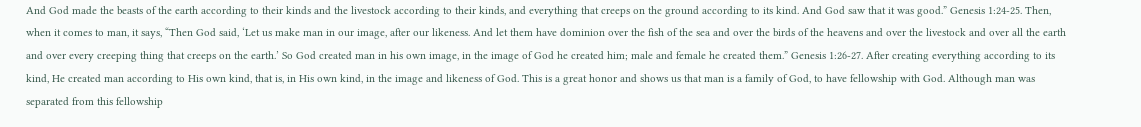And God made the beasts of the earth according to their kinds and the livestock according to their kinds, and everything that creeps on the ground according to its kind. And God saw that it was good.” Genesis 1:24-25. Then, when it comes to man, it says, “Then God said, ‘Let us make man in our image, after our likeness. And let them have dominion over the fish of the sea and over the birds of the heavens and over the livestock and over all the earth and over every creeping thing that creeps on the earth.’ So God created man in his own image, in the image of God he created him; male and female he created them.” Genesis 1:26-27. After creating everything according to its kind, He created man according to His own kind, that is, in His own kind, in the image and likeness of God. This is a great honor and shows us that man is a family of God, to have fellowship with God. Although man was separated from this fellowship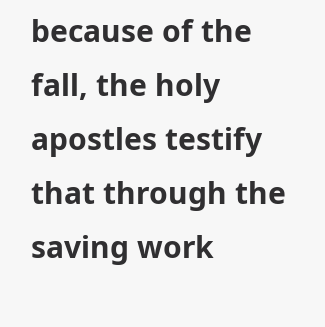because of the fall, the holy apostles testify that through the saving work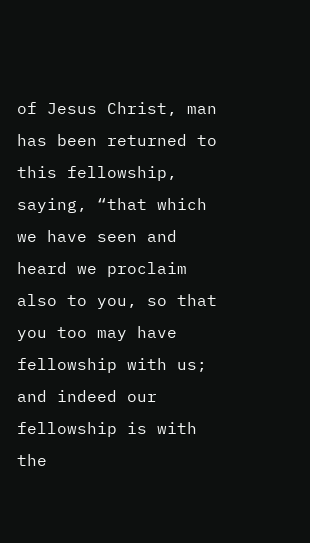of Jesus Christ, man has been returned to this fellowship, saying, “that which we have seen and heard we proclaim also to you, so that you too may have fellowship with us; and indeed our fellowship is with the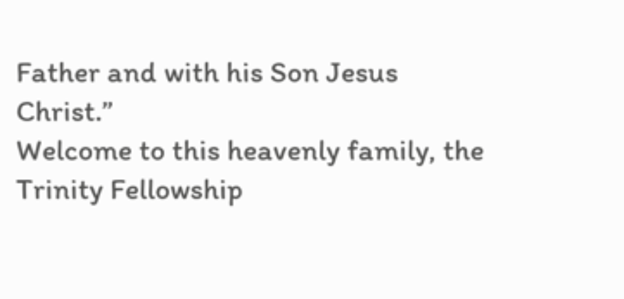Father and with his Son Jesus Christ.”
Welcome to this heavenly family, the Trinity Fellowship